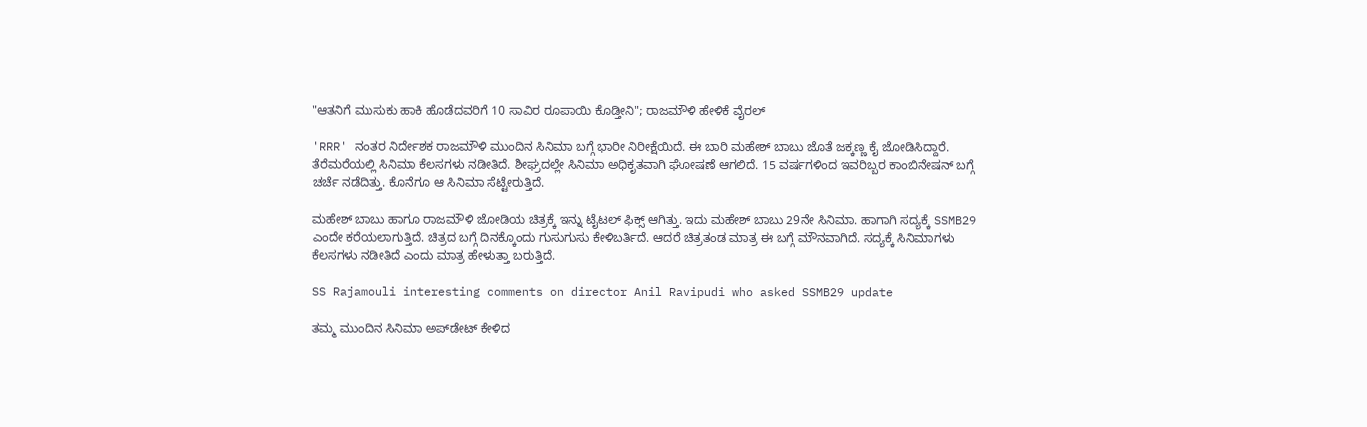"ಆತನಿಗೆ ಮುಸುಕು ಹಾಕಿ ಹೊಡೆದವರಿಗೆ 10 ಸಾವಿರ ರೂಪಾಯಿ ಕೊಡ್ತೀನಿ"; ರಾಜಮೌಳಿ ಹೇಳಿಕೆ ವೈರಲ್

'RRR' ನಂತರ ನಿರ್ದೇಶಕ ರಾಜಮೌಳಿ ಮುಂದಿನ ಸಿನಿಮಾ ಬಗ್ಗೆ ಭಾರೀ ನಿರೀಕ್ಷೆಯಿದೆ. ಈ ಬಾರಿ ಮಹೇಶ್ ಬಾಬು ಜೊತೆ ಜಕ್ಕಣ್ಣ ಕೈ ಜೋಡಿಸಿದ್ದಾರೆ. ತೆರೆಮರೆಯಲ್ಲಿ ಸಿನಿಮಾ ಕೆಲಸಗಳು ನಡೀತಿದೆ. ಶೀಘ್ರದಲ್ಲೇ ಸಿನಿಮಾ ಅಧಿಕೃತವಾಗಿ ಘೋಷಣೆ ಆಗಲಿದೆ. 15 ವರ್ಷಗಳಿಂದ ಇವರಿಬ್ಬರ ಕಾಂಬಿನೇಷನ್‌ ಬಗ್ಗೆ ಚರ್ಚೆ ನಡೆದಿತ್ತು. ಕೊನೆಗೂ ಆ ಸಿನಿಮಾ ಸೆಟ್ಟೇರುತ್ತಿದೆ.

ಮಹೇಶ್ ಬಾಬು ಹಾಗೂ ರಾಜಮೌಳಿ ಜೋಡಿಯ ಚಿತ್ರಕ್ಕೆ ಇನ್ನು ಟೈಟಲ್ ಫಿಕ್ಸ್ ಆಗಿತ್ತು. ಇದು ಮಹೇಶ್ ಬಾಬು 29ನೇ ಸಿನಿಮಾ. ಹಾಗಾಗಿ ಸದ್ಯಕ್ಕೆ SSMB29 ಎಂದೇ ಕರೆಯಲಾಗುತ್ತಿದೆ. ಚಿತ್ರದ ಬಗ್ಗೆ ದಿನಕ್ಕೊಂದು ಗುಸುಗುಸು ಕೇಳಿಬರ್ತಿದೆ. ಆದರೆ ಚಿತ್ರತಂಡ ಮಾತ್ರ ಈ ಬಗ್ಗೆ ಮೌನವಾಗಿದೆ. ಸದ್ಯಕ್ಕೆ ಸಿನಿಮಾಗಳು ಕೆಲಸಗಳು ನಡೀತಿದೆ ಎಂದು ಮಾತ್ರ ಹೇಳುತ್ತಾ ಬರುತ್ತಿದೆ.

SS Rajamouli interesting comments on director Anil Ravipudi who asked SSMB29 update

ತಮ್ಮ ಮುಂದಿನ ಸಿನಿಮಾ ಅಪ್‌ಡೇಟ್ ಕೇಳಿದ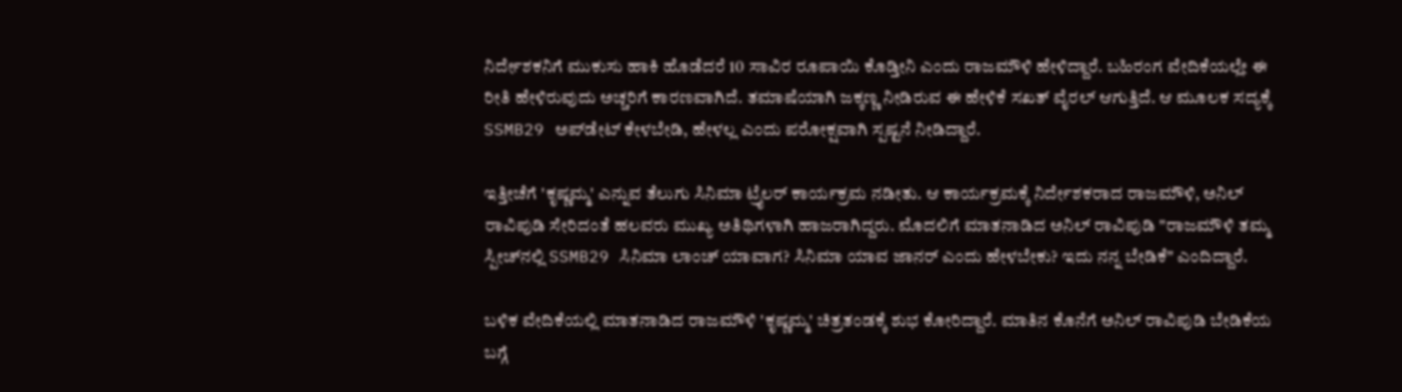ನಿರ್ದೇಶಕನಿಗೆ ಮುಕುಸು ಹಾಕಿ ಹೊಡೆದರೆ 10 ಸಾವಿರ ರೂಪಾಯಿ ಕೊಡ್ತೀನಿ ಎಂದು ರಾಜಮೌಳಿ ಹೇಳಿದ್ದಾರೆ. ಬಹಿರಂಗ ವೇದಿಕೆಯಲ್ಲೇ ಈ ರೀತಿ ಹೇಳಿರುವುದು ಅಚ್ಚರಿಗೆ ಕಾರಣವಾಗಿದೆ. ತಮಾಷೆಯಾಗಿ ಜಕ್ಕಣ್ಣ ನೀಡಿರುವ ಈ ಹೇಳಿಕೆ ಸಖತ್ ವೈರಲ್ ಆಗುತ್ತಿದೆ. ಆ ಮೂಲಕ ಸದ್ಯಕ್ಕೆ SSMB29 ಅಪ್‌ಡೇಟ್ ಕೇಳಬೇಡಿ, ಹೇಳಲ್ಲ ಎಂದು ಪರೋಕ್ಷವಾಗಿ ಸ್ಪಷ್ಟನೆ ನೀಡಿದ್ದಾರೆ.

ಇತ್ತೀಚೆಗೆ 'ಕೃಷ್ಣಮ್ಮ' ಎನ್ನುವ ತೆಲುಗು ಸಿನಿಮಾ ಟ್ರೈಲರ್ ಕಾರ್ಯಕ್ರಮ ನಡೀತು. ಆ ಕಾರ್ಯಕ್ರಮಕ್ಕೆ ನಿರ್ದೇಶಕರಾದ ರಾಜಮೌಳಿ, ಅನಿಲ್ ರಾವಿಪುಡಿ ಸೇರಿದಂತೆ ಹಲವರು ಮುಖ್ಯ ಅತಿಥಿಗಳಾಗಿ ಹಾಜರಾಗಿದ್ದರು. ಮೊದಲಿಗೆ ಮಾತನಾಡಿದ ಅನಿಲ್ ರಾವಿಪುಡಿ "ರಾಜಮೌಳಿ ತಮ್ಮ ಸ್ಪೀಚ್‌ನಲ್ಲಿ SSMB29 ಸಿನಿಮಾ ಲಾಂಚ್ ಯಾವಾಗ? ಸಿನಿಮಾ ಯಾವ ಜಾನರ್ ಎಂದು ಹೇಳಬೇಕು? ಇದು ನನ್ನ ಬೇಡಿಕೆ" ಎಂದಿದ್ದಾರೆ.

ಬಳಿಕ ವೇದಿಕೆಯಲ್ಲಿ ಮಾತನಾಡಿದ ರಾಜಮೌಳಿ 'ಕೃಷ್ಣಮ್ಮ' ಚಿತ್ರತಂಡಕ್ಕೆ ಶುಭ ಕೋರಿದ್ದಾರೆ. ಮಾತಿನ ಕೊನೆಗೆ ಅನಿಲ್ ರಾವಿಪುಡಿ ಬೇಡಿಕೆಯ ಬಗ್ಗೆ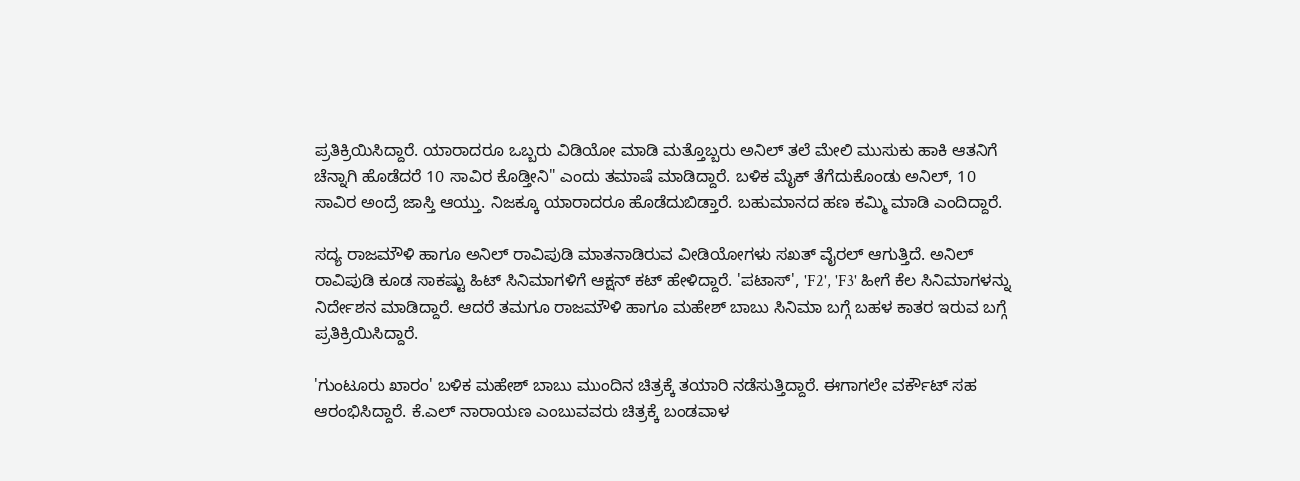ಪ್ರತಿಕ್ರಿಯಿಸಿದ್ದಾರೆ. ಯಾರಾದರೂ ಒಬ್ಬರು ವಿಡಿಯೋ ಮಾಡಿ ಮತ್ತೊಬ್ಬರು ಅನಿಲ್ ತಲೆ ಮೇಲಿ ಮುಸುಕು ಹಾಕಿ ಆತನಿಗೆ ಚೆನ್ನಾಗಿ ಹೊಡೆದರೆ 10 ಸಾವಿರ ಕೊಡ್ತೀನಿ" ಎಂದು ತಮಾಷೆ ಮಾಡಿದ್ದಾರೆ. ಬಳಿಕ ಮೈಕ್ ತೆಗೆದುಕೊಂಡು ಅನಿಲ್, 10 ಸಾವಿರ ಅಂದ್ರೆ ಜಾಸ್ತಿ ಆಯ್ತು. ನಿಜಕ್ಕೂ ಯಾರಾದರೂ ಹೊಡೆದುಬಿಡ್ತಾರೆ. ಬಹುಮಾನದ ಹಣ ಕಮ್ಮಿ ಮಾಡಿ ಎಂದಿದ್ದಾರೆ.

ಸದ್ಯ ರಾಜಮೌಳಿ ಹಾಗೂ ಅನಿಲ್ ರಾವಿಪುಡಿ ಮಾತನಾಡಿರುವ ವೀಡಿಯೋಗಳು ಸಖತ್ ವೈರಲ್ ಆಗುತ್ತಿದೆ. ಅನಿಲ್ ರಾವಿಪುಡಿ ಕೂಡ ಸಾಕಷ್ಟು ಹಿಟ್ ಸಿನಿಮಾಗಳಿಗೆ ಆಕ್ಷನ್ ಕಟ್ ಹೇಳಿದ್ದಾರೆ. 'ಪಟಾಸ್', 'F2', 'F3' ಹೀಗೆ ಕೆಲ ಸಿನಿಮಾಗಳನ್ನು ನಿರ್ದೇಶನ ಮಾಡಿದ್ದಾರೆ. ಆದರೆ ತಮಗೂ ರಾಜಮೌಳಿ ಹಾಗೂ ಮಹೇಶ್ ಬಾಬು ಸಿನಿಮಾ ಬಗ್ಗೆ ಬಹಳ ಕಾತರ ಇರುವ ಬಗ್ಗೆ ಪ್ರತಿಕ್ರಿಯಿಸಿದ್ದಾರೆ.

'ಗುಂಟೂರು ಖಾರಂ' ಬಳಿಕ ಮಹೇಶ್ ಬಾಬು ಮುಂದಿನ ಚಿತ್ರಕ್ಕೆ ತಯಾರಿ ನಡೆಸುತ್ತಿದ್ದಾರೆ. ಈಗಾಗಲೇ ವರ್ಕೌಟ್ ಸಹ ಆರಂಭಿಸಿದ್ದಾರೆ. ಕೆ.ಎಲ್ ನಾರಾಯಣ ಎಂಬುವವರು ಚಿತ್ರಕ್ಕೆ ಬಂಡವಾಳ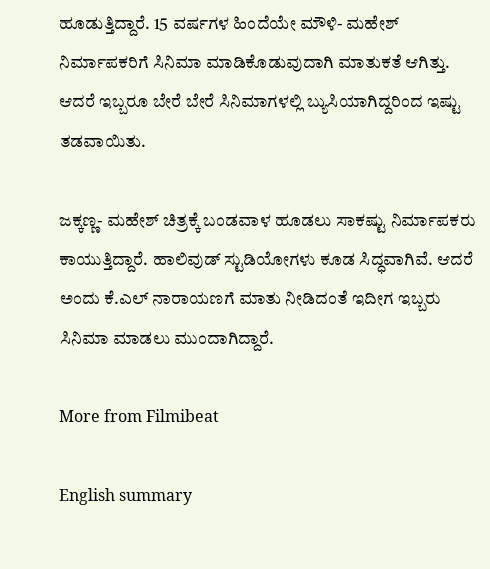ಹೂಡುತ್ತಿದ್ದಾರೆ. 15 ವರ್ಷಗಳ ಹಿಂದೆಯೇ ಮೌಳಿ- ಮಹೇಶ್ ನಿರ್ಮಾಪಕರಿಗೆ ಸಿನಿಮಾ ಮಾಡಿಕೊಡುವುದಾಗಿ ಮಾತುಕತೆ ಆಗಿತ್ತು. ಆದರೆ ಇಬ್ಬರೂ ಬೇರೆ ಬೇರೆ ಸಿನಿಮಾಗಳಲ್ಲಿ ಬ್ಯುಸಿಯಾಗಿದ್ದರಿಂದ ಇಷ್ಟು ತಡವಾಯಿತು.

ಜಕ್ಕಣ್ಣ- ಮಹೇಶ್ ಚಿತ್ರಕ್ಕೆ ಬಂಡವಾಳ ಹೂಡಲು ಸಾಕಷ್ಟು ನಿರ್ಮಾಪಕರು ಕಾಯುತ್ತಿದ್ದಾರೆ. ಹಾಲಿವುಡ್ ಸ್ಟುಡಿಯೋಗಳು ಕೂಡ ಸಿದ್ಧವಾಗಿವೆ. ಆದರೆ ಅಂದು ಕೆ.ಎಲ್ ನಾರಾಯಣಗೆ ಮಾತು ನೀಡಿದಂತೆ ಇದೀಗ ಇಬ್ಬರು ಸಿನಿಮಾ ಮಾಡಲು ಮುಂದಾಗಿದ್ದಾರೆ.

More from Filmibeat

English summary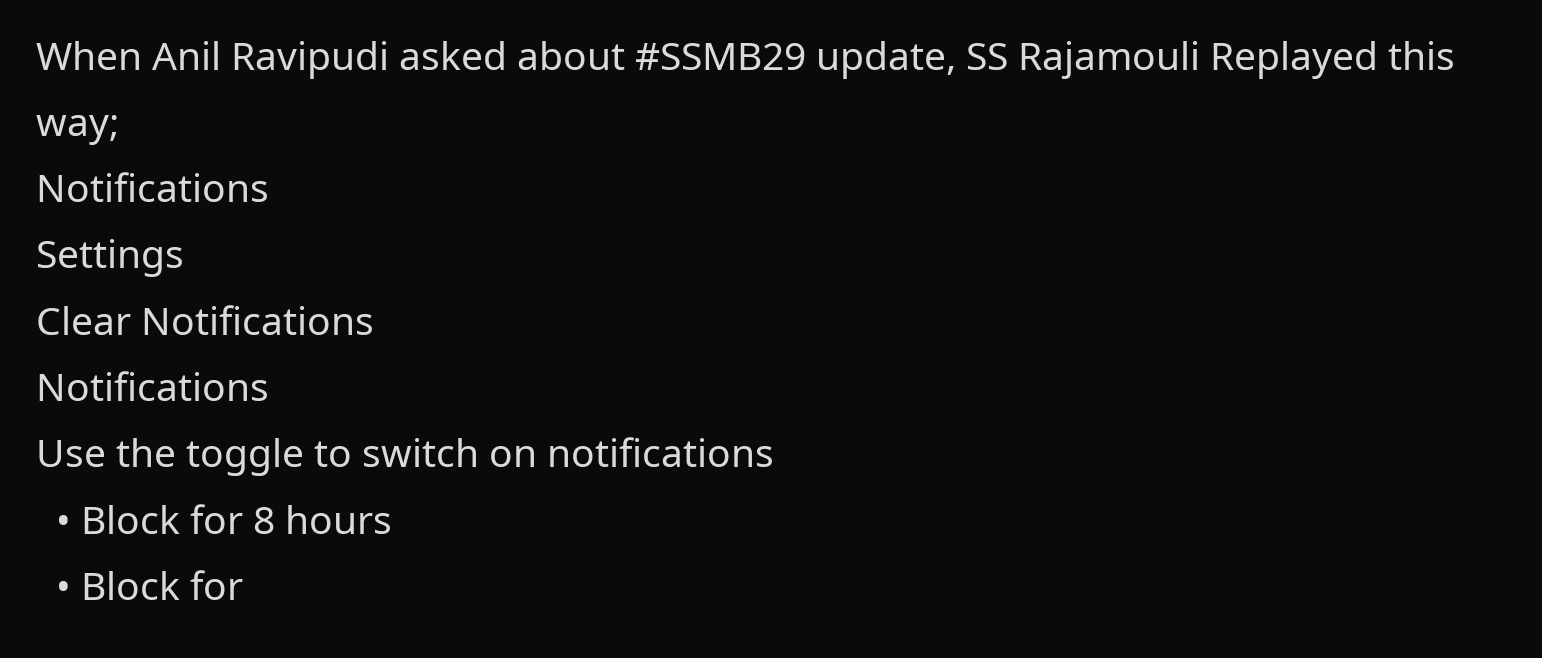When Anil Ravipudi asked about #SSMB29 update, SS Rajamouli Replayed this way;
Notifications
Settings
Clear Notifications
Notifications
Use the toggle to switch on notifications
  • Block for 8 hours
  • Block for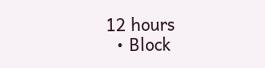12 hours
  • Block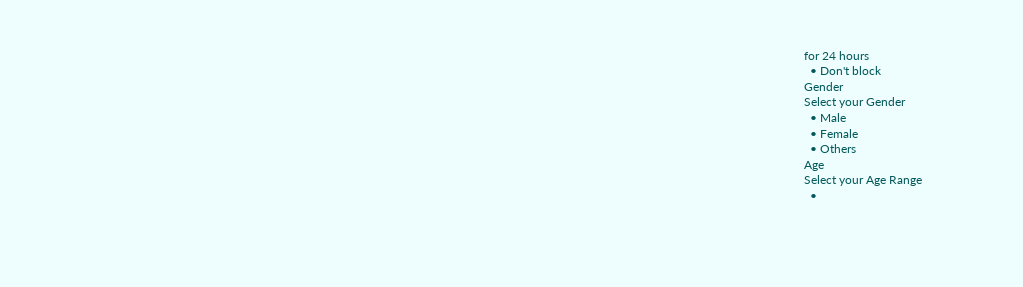for 24 hours
  • Don't block
Gender
Select your Gender
  • Male
  • Female
  • Others
Age
Select your Age Range
  •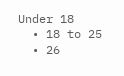Under 18
  • 18 to 25
  • 26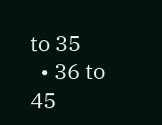to 35
  • 36 to 45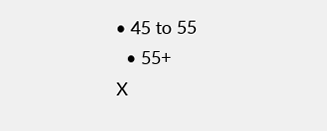• 45 to 55
  • 55+
X